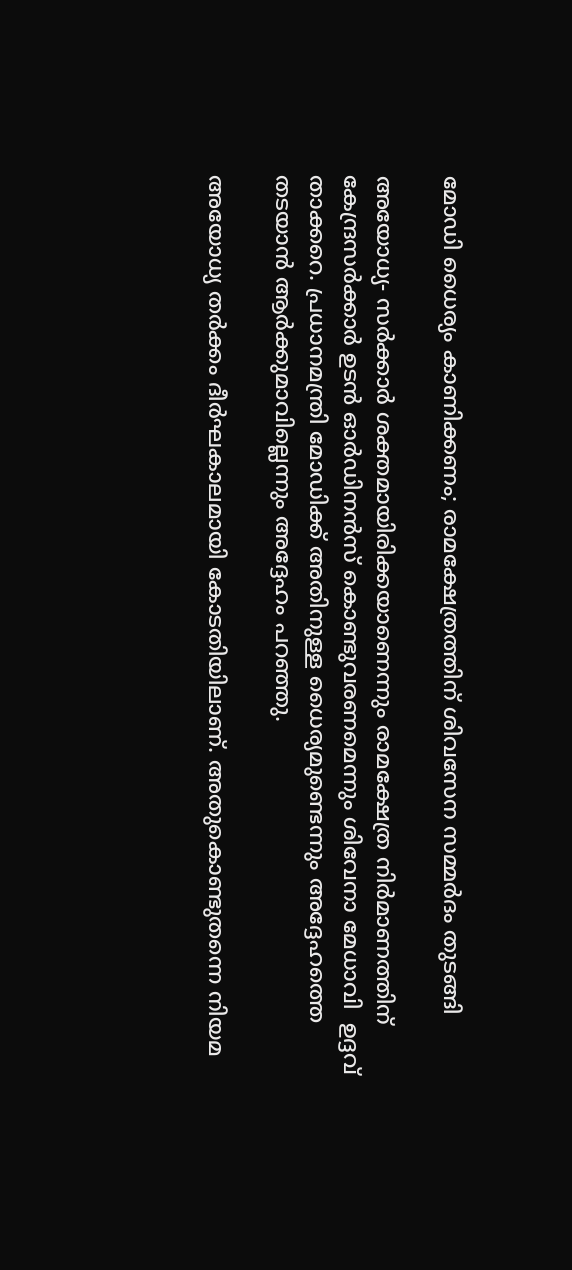മോഡി ധൈര്യം കാണിക്കണം; രാമക്ഷേത്രത്തിന് ശിവസേന സമ്മര്‍ദം തുടങ്ങി

അയോധ്യ- സര്‍ക്കാര്‍ ശക്തമായിരിക്കയാണെന്നും രാമക്ഷേത്ര നിര്‍മാണത്തിന് കേന്ദ്രസര്‍ക്കാര്‍ ഉടന്‍ ഓര്‍ഡിനന്‍സ് കൊണ്ടുവരണമെന്നും ശിവേനാ മേധാവി  ഉദ്ദവ് താക്കറെ. പ്രധാനമന്ത്രി മോഡിക്ക് അതിനുള്ള ധൈര്യമുണ്ടെന്നും അദ്ദേഹത്തെ തടയാന്‍ ആര്‍ക്കുമാവില്ലെന്നും അദ്ദേഹം പറഞ്ഞു.

അയോധ്യ തര്‍ക്കം ദീര്‍ഘകാലമായി കോടതിയിലാണ്. അതുകൊണ്ടുതന്നെ നിയമ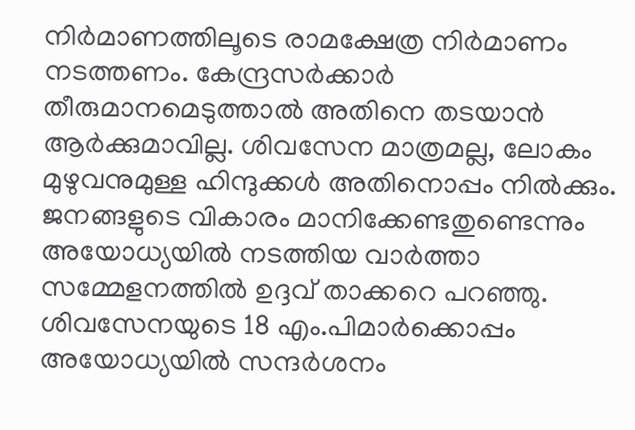നിര്‍മാണത്തിലൂടെ രാമക്ഷേത്ര നിര്‍മാണം നടത്തണം. കേന്ദ്രസര്‍ക്കാര്‍ തീരുമാനമെടുത്താല്‍ അതിനെ തടയാന്‍ ആര്‍ക്കുമാവില്ല. ശിവസേന മാത്രമല്ല, ലോകം മുഴുവനുമുള്ള ഹിന്ദുക്കള്‍ അതിനൊപ്പം നില്‍ക്കും. ജനങ്ങളുടെ വികാരം മാനിക്കേണ്ടതുണ്ടെന്നും അയോധ്യയില്‍ നടത്തിയ വാര്‍ത്താ സമ്മേളനത്തില്‍ ഉദ്ദവ് താക്കറെ പറഞ്ഞു. ശിവസേനയുടെ 18 എം.പിമാര്‍ക്കൊപ്പം അയോധ്യയില്‍ സന്ദര്‍ശനം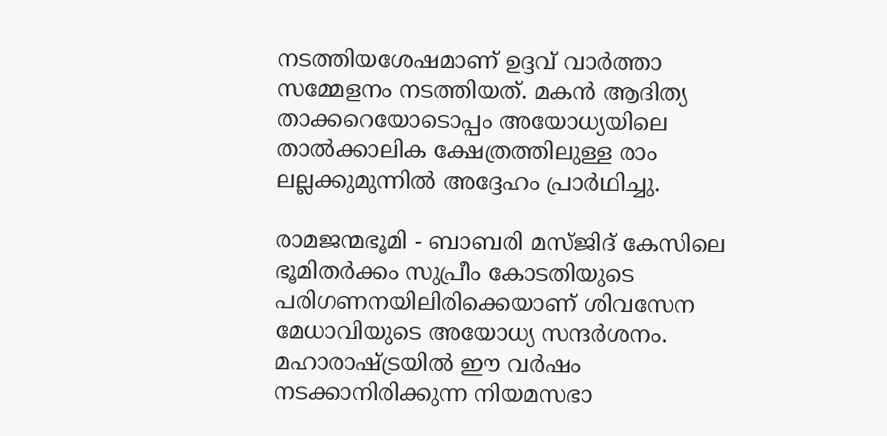നടത്തിയശേഷമാണ് ഉദ്ദവ് വാര്‍ത്താ സമ്മേളനം നടത്തിയത്. മകന്‍ ആദിത്യ താക്കറെയോടൊപ്പം അയോധ്യയിലെ താല്‍ക്കാലിക ക്ഷേത്രത്തിലുള്ള രാം ലല്ലക്കുമുന്നില്‍ അദ്ദേഹം പ്രാര്‍ഥിച്ചു.

രാമജന്മഭൂമി - ബാബരി മസ്ജിദ് കേസിലെ ഭൂമിതര്‍ക്കം സുപ്രീം കോടതിയുടെ പരിഗണനയിലിരിക്കെയാണ് ശിവസേന മേധാവിയുടെ അയോധ്യ സന്ദര്‍ശനം. മഹാരാഷ്ട്രയില്‍ ഈ വര്‍ഷം  നടക്കാനിരിക്കുന്ന നിയമസഭാ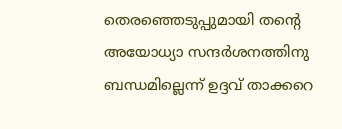തെരഞ്ഞെടുപ്പുമായി തന്റെ അയോധ്യാ സന്ദര്‍ശനത്തിനു ബന്ധമില്ലെന്ന് ഉദ്ദവ് താക്കറെ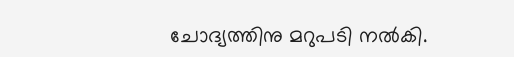ചോദ്യത്തിനു മറുപടി നല്‍കി.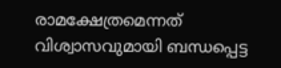രാമക്ഷേത്രമെന്നത് വിശ്വാസവുമായി ബന്ധപ്പെട്ട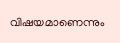വിഷയമാണെന്നും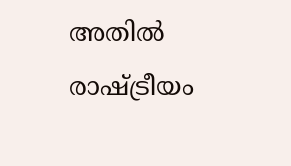അതില്‍ രാഷ്ട്രീയം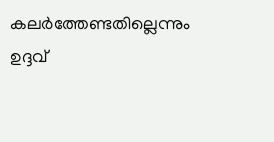കലര്‍ത്തേണ്ടതില്ലെന്നും ഉദ്ദവ്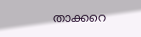താക്കറെ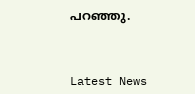പറഞ്ഞു.



Latest News